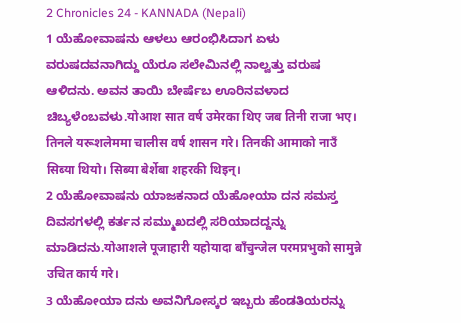2 Chronicles 24 - KANNADA (Nepali)
1 ಯೆಹೋವಾಷನು ಆಳಲು ಆರಂಭಿಸಿದಾಗ ಏಳು ವರುಷದವನಾಗಿದ್ದು ಯೆರೂ ಸಲೇಮಿನಲ್ಲಿ ನಾಲ್ವತ್ತು ವರುಷ ಆಳಿದನು. ಅವನ ತಾಯಿ ಬೇರ್ಷೆಬ ಊರಿನವಳಾದ ಚಿಬ್ಯಳೆಂಬವಳು.योआश सात वर्ष उमेरका थिए जब तिनी राजा भए। तिनले यरूशलेममा चालीस वर्ष शासन गरे। तिनकी आमाको नाउँ सिब्या थियो। सिब्या बेर्शेबा शहरकी थिइन्।
2 ಯೆಹೋವಾಷನು ಯಾಜಕನಾದ ಯೆಹೋಯಾ ದನ ಸಮಸ್ತ ದಿವಸಗಳಲ್ಲಿ ಕರ್ತನ ಸಮ್ಮುಖದಲ್ಲಿ ಸರಿಯಾದದ್ದನ್ನು ಮಾಡಿದನು.योआशले पूजाहारी यहोयादा बाँचुन्जेल परमप्रभुको सामुन्ने उचित कार्य गरे।
3 ಯೆಹೋಯಾ ದನು ಅವನಿಗೋಸ್ಕರ ಇಬ್ಬರು ಹೆಂಡತಿಯರನ್ನು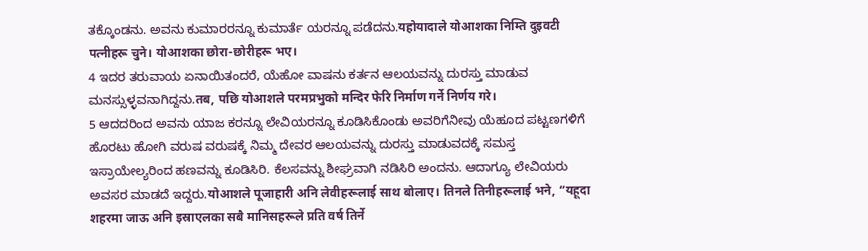ತಕ್ಕೊಂಡನು. ಅವನು ಕುಮಾರರನ್ನೂ ಕುಮಾರ್ತೆ ಯರನ್ನೂ ಪಡೆದನು.यहोयादाले योआशका निम्ति दुइवटी पत्नीहरू चुने। योआशका छोरा-छोरीहरू भए।
4 ಇದರ ತರುವಾಯ ಏನಾಯಿತಂದರೆ, ಯೆಹೋ ವಾಷನು ಕರ್ತನ ಆಲಯವನ್ನು ದುರಸ್ತು ಮಾಡುವ ಮನಸ್ಸುಳ್ಳವನಾಗಿದ್ದನು.तब, पछि योआशले परमप्रभुको मन्दिर फेरि निर्माण गर्ने निर्णय गरे।
5 ಆದದರಿಂದ ಅವನು ಯಾಜ ಕರನ್ನೂ ಲೇವಿಯರನ್ನೂ ಕೂಡಿಸಿಕೊಂಡು ಅವರಿಗೆನೀವು ಯೆಹೂದ ಪಟ್ಟಣಗಳಿಗೆ ಹೊರಟು ಹೋಗಿ ವರುಷ ವರುಷಕ್ಕೆ ನಿಮ್ಮ ದೇವರ ಆಲಯವನ್ನು ದುರಸ್ತು ಮಾಡುವದಕ್ಕೆ ಸಮಸ್ತ ಇಸ್ರಾಯೇಲ್ಯರಿಂದ ಹಣವನ್ನು ಕೂಡಿಸಿರಿ. ಕೆಲಸವನ್ನು ಶೀಘ್ರವಾಗಿ ನಡಿಸಿರಿ ಅಂದನು. ಆದಾಗ್ಯೂ ಲೇವಿಯರು ಅವಸರ ಮಾಡದೆ ಇದ್ದರು.योआशले पूजाहारी अनि लेवीहरूलाई साथ बोलाए। तिनले तिनीहरूलाई भने, “यहूदा शहरमा जाऊ अनि इस्राएलका सबै मानिसहरूले प्रति वर्ष तिर्ने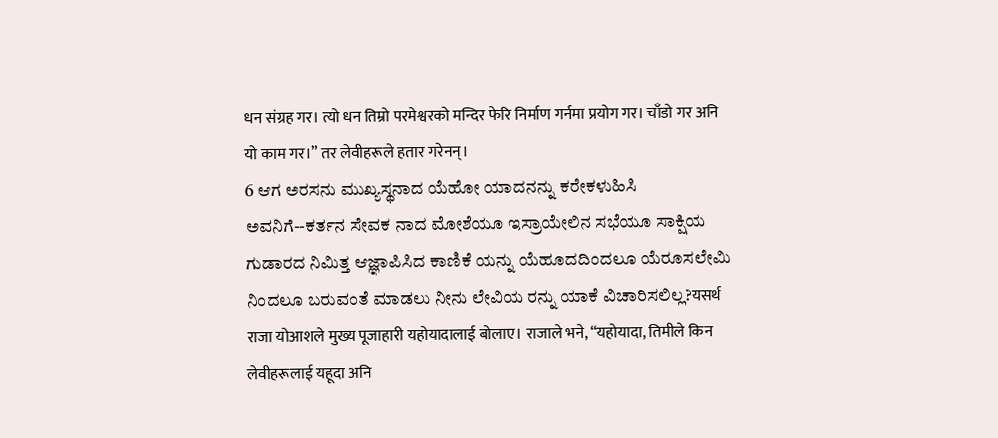धन संग्रह गर। त्यो धन तिम्रो परमेश्वरको मन्दिर फेरि निर्माण गर्नमा प्रयोग गर। चाँडो गर अनि यो काम गर।” तर लेवीहरूले हतार गरेनन्।
6 ಆಗ ಅರಸನು ಮುಖ್ಯಸ್ಥನಾದ ಯೆಹೋ ಯಾದನನ್ನು ಕರೇಕಳುಹಿಸಿ ಅವನಿಗೆ--ಕರ್ತನ ಸೇವಕ ನಾದ ಮೋಶೆಯೂ ಇಸ್ರಾಯೇಲಿನ ಸಭೆಯೂ ಸಾಕ್ಷಿಯ ಗುಡಾರದ ನಿಮಿತ್ತ ಆಜ್ಞಾಪಿಸಿದ ಕಾಣಿಕೆ ಯನ್ನು ಯೆಹೂದದಿಂದಲೂ ಯೆರೂಸಲೇಮಿ ನಿಂದಲೂ ಬರುವಂತೆ ಮಾಡಲು ನೀನು ಲೇವಿಯ ರನ್ನು ಯಾಕೆ ವಿಚಾರಿಸಲಿಲ್ಲ?यसर्थ राजा योआशले मुख्य पूजाहारी यहोयादालाई बोलाए। राजाले भने, “यहोयादा, तिमीले किन लेवीहरूलाई यहूदा अनि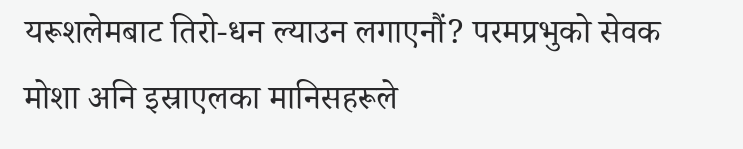यरूशलेमबाट तिरो-धन ल्याउन लगाएनौं? परमप्रभुको सेवक मोशा अनि इस्राएलका मानिसहरूले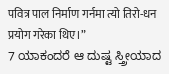पवित्र पाल निर्माण गर्नमा त्यो तिरो-धन प्रयोग गरेका थिए।”
7 ಯಾಕಂದರೆ ಆ ದುಷ್ಟ ಸ್ತ್ರೀಯಾದ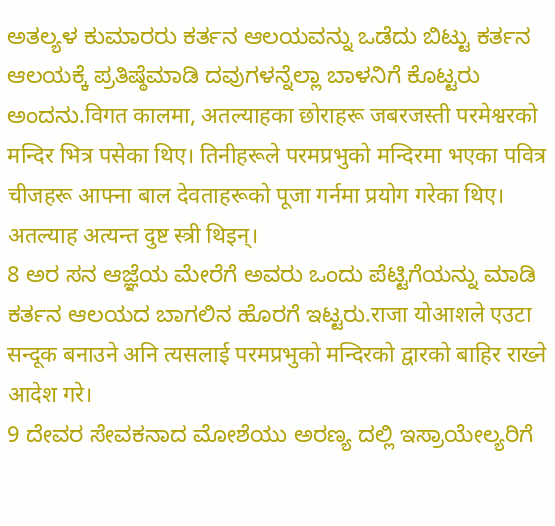ಅತಲ್ಯಳ ಕುಮಾರರು ಕರ್ತನ ಆಲಯವನ್ನು ಒಡೆದು ಬಿಟ್ಟು ಕರ್ತನ ಆಲಯಕ್ಕೆ ಪ್ರತಿಷ್ಠೆಮಾಡಿ ದವುಗಳನ್ನೆಲ್ಲಾ ಬಾಳನಿಗೆ ಕೊಟ್ಟರು ಅಂದನು.विगत कालमा, अतल्याहका छोराहरू जबरजस्ती परमेश्वरको मन्दिर भित्र पसेका थिए। तिनीहरूले परमप्रभुको मन्दिरमा भएका पवित्र चीजहरू आफ्ना बाल देवताहरूको पूजा गर्नमा प्रयोग गरेका थिए। अतल्याह अत्यन्त दुष्ट स्त्री थिइन्।
8 ಅರ ಸನ ಆಜ್ಞೆಯ ಮೇರೆಗೆ ಅವರು ಒಂದು ಪೆಟ್ಟಿಗೆಯನ್ನು ಮಾಡಿ ಕರ್ತನ ಆಲಯದ ಬಾಗಲಿನ ಹೊರಗೆ ಇಟ್ಟರು.राजा योआशले एउटा सन्दूक बनाउने अनि त्यसलाई परमप्रभुको मन्दिरको द्वारको बाहिर राख्ने आदेश गरे।
9 ದೇವರ ಸೇವಕನಾದ ಮೋಶೆಯು ಅರಣ್ಯ ದಲ್ಲಿ ಇಸ್ರಾಯೇಲ್ಯರಿಗೆ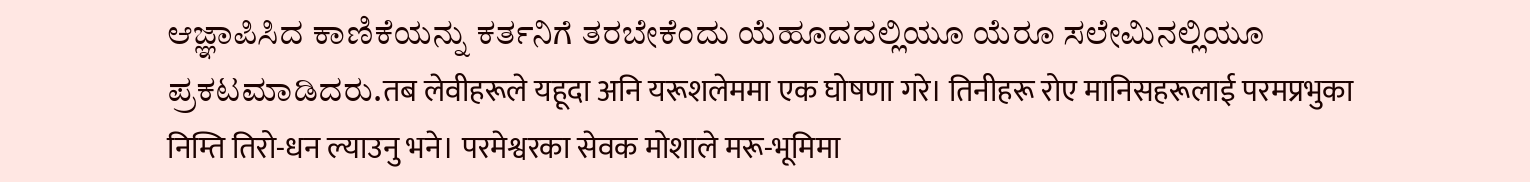ಆಜ್ಞಾಪಿಸಿದ ಕಾಣಿಕೆಯನ್ನು ಕರ್ತನಿಗೆ ತರಬೇಕೆಂದು ಯೆಹೂದದಲ್ಲಿಯೂ ಯೆರೂ ಸಲೇಮಿನಲ್ಲಿಯೂ ಪ್ರಕಟಮಾಡಿದರು.तब लेवीहरूले यहूदा अनि यरूशलेममा एक घोषणा गरे। तिनीहरू रोए मानिसहरूलाई परमप्रभुका निम्ति तिरो-धन ल्याउनु भने। परमेश्वरका सेवक मोशाले मरू-भूमिमा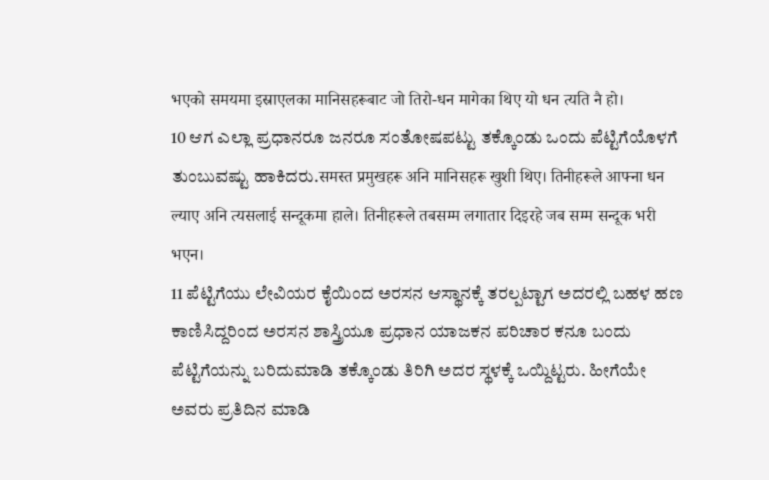भएको समयमा इस्राएलका मानिसहरूबाट जो तिरो-धन मागेका थिए यो धन त्यति नै हो।
10 ಆಗ ಎಲ್ಲಾ ಪ್ರಧಾನರೂ ಜನರೂ ಸಂತೋಷಪಟ್ಟು ತಕ್ಕೊಂಡು ಒಂದು ಪೆಟ್ಟಿಗೆಯೊಳಗೆ ತುಂಬುವಷ್ಟು ಹಾಕಿದರು.समस्त प्रमुखहरू अनि मानिसहरू खुशी थिए। तिनीहरूले आफ्ना धन ल्याए अनि त्यसलाई सन्दूकमा हाले। तिनीहरूले तबसम्म लगातार दिइरहे जब सम्म सन्दूक भरी भएन।
11 ಪೆಟ್ಟಿಗೆಯು ಲೇವಿಯರ ಕೈಯಿಂದ ಅರಸನ ಆಸ್ಥಾನಕ್ಕೆ ತರಲ್ಪಟ್ಟಾಗ ಅದರಲ್ಲಿ ಬಹಳ ಹಣ ಕಾಣಿಸಿದ್ದರಿಂದ ಅರಸನ ಶಾಸ್ತ್ರಿಯೂ ಪ್ರಧಾನ ಯಾಜಕನ ಪರಿಚಾರ ಕನೂ ಬಂದು ಪೆಟ್ಟಿಗೆಯನ್ನು ಬರಿದುಮಾಡಿ ತಕ್ಕೊಂಡು ತಿರಿಗಿ ಅದರ ಸ್ಥಳಕ್ಕೆ ಒಯ್ದಿಟ್ಟರು. ಹೀಗೆಯೇ ಅವರು ಪ್ರತಿದಿನ ಮಾಡಿ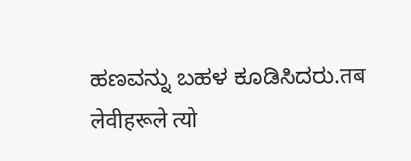ಹಣವನ್ನು ಬಹಳ ಕೂಡಿಸಿದರು.तब लेवीहरूले त्यो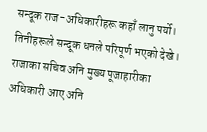सन्दूक राज-अधिकारीहरू कहाँ लानु पर्यो। तिनीहरूले सन्दूक धनले परिपूर्ण भएको देखे। राजाका सचिव अनि मुख्य पूजाहारीका अधिकारी आए अनि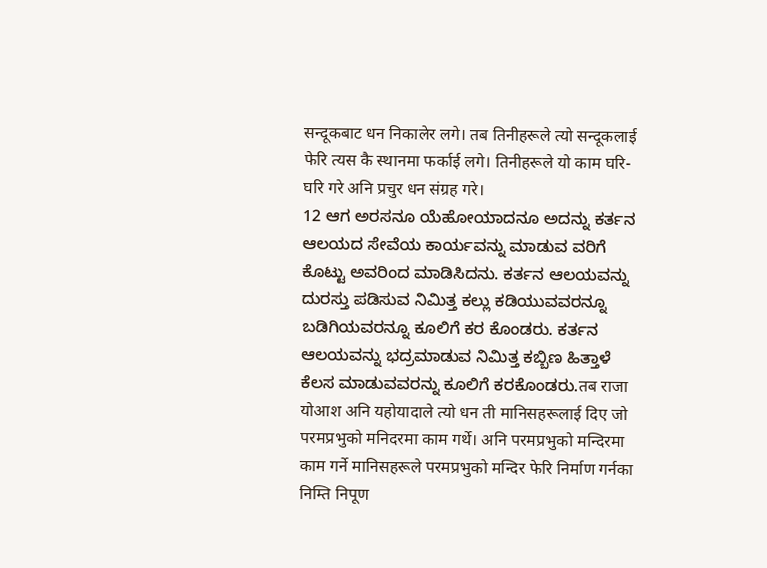सन्दूकबाट धन निकालेर लगे। तब तिनीहरूले त्यो सन्दूकलाई फेरि त्यस कै स्थानमा फर्काई लगे। तिनीहरूले यो काम घरि-घरि गरे अनि प्रचुर धन संग्रह गरे।
12 ಆಗ ಅರಸನೂ ಯೆಹೋಯಾದನೂ ಅದನ್ನು ಕರ್ತನ ಆಲಯದ ಸೇವೆಯ ಕಾರ್ಯವನ್ನು ಮಾಡುವ ವರಿಗೆ ಕೊಟ್ಟು ಅವರಿಂದ ಮಾಡಿಸಿದನು. ಕರ್ತನ ಆಲಯವನ್ನು ದುರಸ್ತು ಪಡಿಸುವ ನಿಮಿತ್ತ ಕಲ್ಲು ಕಡಿಯುವವರನ್ನೂ ಬಡಿಗಿಯವರನ್ನೂ ಕೂಲಿಗೆ ಕರ ಕೊಂಡರು. ಕರ್ತನ ಆಲಯವನ್ನು ಭದ್ರಮಾಡುವ ನಿಮಿತ್ತ ಕಬ್ಬಿಣ ಹಿತ್ತಾಳೆ ಕೆಲಸ ಮಾಡುವವರನ್ನು ಕೂಲಿಗೆ ಕರಕೊಂಡರು.तब राजा योआश अनि यहोयादाले त्यो धन ती मानिसहरूलाई दिए जो परमप्रभुको मनिदरमा काम गर्थे। अनि परमप्रभुको मन्दिरमा काम गर्ने मानिसहरूले परमप्रभुको मन्दिर फेरि निर्माण गर्नका निम्ति निपूण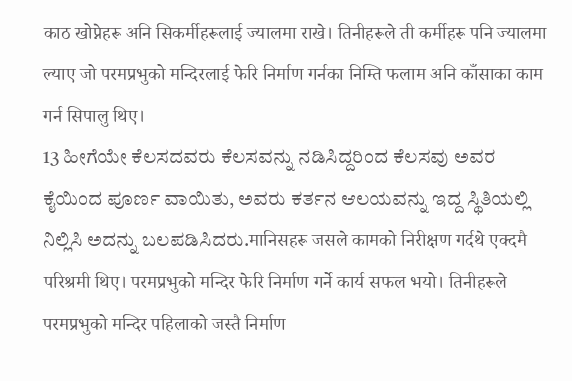काठ खोप्नेहरू अनि सिकर्मीहरूलाई ज्यालमा राखे। तिनीहरूले ती कर्मीहरू पनि ज्यालमा ल्याए जो परमप्रभुको मन्दिरलाई फेरि निर्माण गर्नका निम्ति फलाम अनि काँसाका काम गर्न सिपालु थिए।
13 ಹೀಗೆಯೇ ಕೆಲಸದವರು ಕೆಲಸವನ್ನು ನಡಿಸಿದ್ದರಿಂದ ಕೆಲಸವು ಅವರ ಕೈಯಿಂದ ಪೂರ್ಣ ವಾಯಿತು, ಅವರು ಕರ್ತನ ಆಲಯವನ್ನು ಇದ್ದ ಸ್ಥಿತಿಯಲ್ಲಿ ನಿಲ್ಲಿಸಿ ಅದನ್ನು ಬಲಪಡಿಸಿದರು.मानिसहरू जसले कामको निरीक्षण गर्दथे एक्दमै परिश्रमी थिए। परमप्रभुको मन्दिर फेरि निर्माण गर्ने कार्य सफल भयो। तिनीहरूले परमप्रभुको मन्दिर पहिलाको जस्तै निर्माण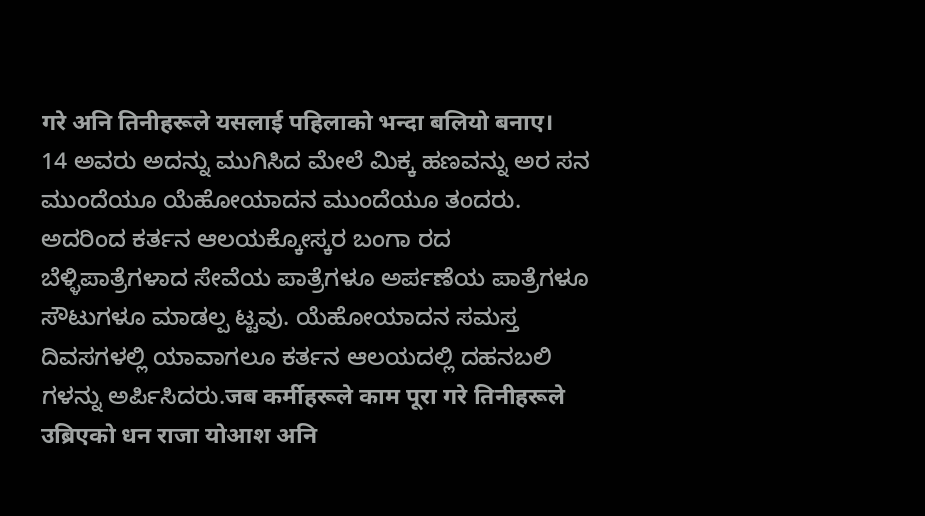गरे अनि तिनीहरूले यसलाई पहिलाको भन्दा बलियो बनाए।
14 ಅವರು ಅದನ್ನು ಮುಗಿಸಿದ ಮೇಲೆ ಮಿಕ್ಕ ಹಣವನ್ನು ಅರ ಸನ ಮುಂದೆಯೂ ಯೆಹೋಯಾದನ ಮುಂದೆಯೂ ತಂದರು. ಅದರಿಂದ ಕರ್ತನ ಆಲಯಕ್ಕೋಸ್ಕರ ಬಂಗಾ ರದ ಬೆಳ್ಳಿಪಾತ್ರೆಗಳಾದ ಸೇವೆಯ ಪಾತ್ರೆಗಳೂ ಅರ್ಪಣೆಯ ಪಾತ್ರೆಗಳೂ ಸೌಟುಗಳೂ ಮಾಡಲ್ಪ ಟ್ಟವು. ಯೆಹೋಯಾದನ ಸಮಸ್ತ ದಿವಸಗಳಲ್ಲಿ ಯಾವಾಗಲೂ ಕರ್ತನ ಆಲಯದಲ್ಲಿ ದಹನಬಲಿ ಗಳನ್ನು ಅರ್ಪಿಸಿದರು.जब कर्मीहरूले काम पूरा गरे तिनीहरूले उब्रिएको धन राजा योआश अनि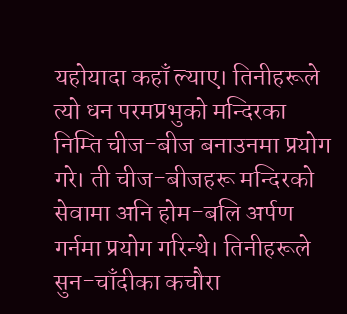यहोयादा कहाँ ल्याए। तिनीहरूले त्यो धन परमप्रभुको मन्दिरका निम्ति चीज-बीज बनाउनमा प्रयोग गरे। ती चीज-बीजहरू मन्दिरको सेवामा अनि होम-बलि अर्पण गर्नमा प्रयोग गरिन्थे। तिनीहरूले सुन-चाँदीका कचौरा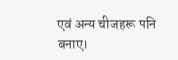एवं अन्य चीजहरू पनि बनाए।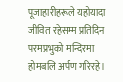पूजाहारीहरूले यहोयादा जीवित रहेसम्म प्रतिदिन परमप्रभुको मन्दिरमा होमबलि अर्पण गरिरहे।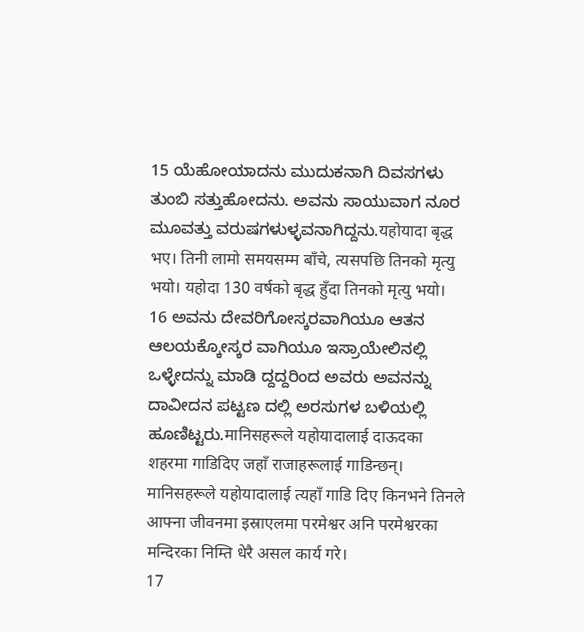15 ಯೆಹೋಯಾದನು ಮುದುಕನಾಗಿ ದಿವಸಗಳು ತುಂಬಿ ಸತ್ತುಹೋದನು. ಅವನು ಸಾಯುವಾಗ ನೂರ ಮೂವತ್ತು ವರುಷಗಳುಳ್ಳವನಾಗಿದ್ದನು.यहोयादा बृद्ध भए। तिनी लामो समयसम्म बाँचे, त्यसपछि तिनको मृत्यु भयो। यहोदा 130 वर्षको बृद्ध हुँदा तिनको मृत्यु भयो।
16 ಅವನು ದೇವರಿಗೋಸ್ಕರವಾಗಿಯೂ ಆತನ ಆಲಯಕ್ಕೋಸ್ಕರ ವಾಗಿಯೂ ಇಸ್ರಾಯೇಲಿನಲ್ಲಿ ಒಳ್ಳೇದನ್ನು ಮಾಡಿ ದ್ದದ್ದರಿಂದ ಅವರು ಅವನನ್ನು ದಾವೀದನ ಪಟ್ಟಣ ದಲ್ಲಿ ಅರಸುಗಳ ಬಳಿಯಲ್ಲಿ ಹೂಣಿಟ್ಟರು.मानिसहरूले यहोयादालाई दाऊदका शहरमा गाडिदिए जहाँ राजाहरूलाई गाडिन्छन्। मानिसहरूले यहोयादालाई त्यहाँ गाडि दिए किनभने तिनले आफ्ना जीवनमा इस्राएलमा परमेश्वर अनि परमेश्वरका मन्दिरका निम्ति धेरै असल कार्य गरे।
17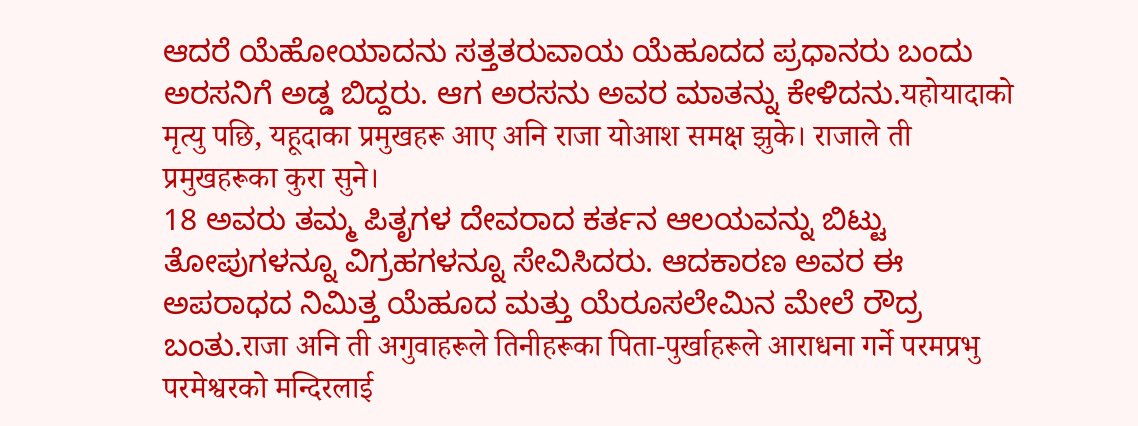ಆದರೆ ಯೆಹೋಯಾದನು ಸತ್ತತರುವಾಯ ಯೆಹೂದದ ಪ್ರಧಾನರು ಬಂದು ಅರಸನಿಗೆ ಅಡ್ಡ ಬಿದ್ದರು. ಆಗ ಅರಸನು ಅವರ ಮಾತನ್ನು ಕೇಳಿದನು.यहोयादाको मृत्यु पछि, यहूदाका प्रमुखहरू आए अनि राजा योआश समक्ष झुके। राजाले ती प्रमुखहरूका कुरा सुने।
18 ಅವರು ತಮ್ಮ ಪಿತೃಗಳ ದೇವರಾದ ಕರ್ತನ ಆಲಯವನ್ನು ಬಿಟ್ಟು ತೋಪುಗಳನ್ನೂ ವಿಗ್ರಹಗಳನ್ನೂ ಸೇವಿಸಿದರು. ಆದಕಾರಣ ಅವರ ಈ ಅಪರಾಧದ ನಿಮಿತ್ತ ಯೆಹೂದ ಮತ್ತು ಯೆರೂಸಲೇಮಿನ ಮೇಲೆ ರೌದ್ರ ಬಂತು.राजा अनि ती अगुवाहरूले तिनीहरूका पिता-पुर्खाहरूले आराधना गर्ने परमप्रभु परमेश्वरको मन्दिरलाई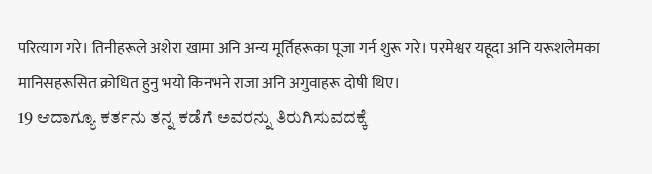परित्याग गरे। तिनीहरूले अशेरा खामा अनि अन्य मूर्तिहरूका पूजा गर्न शुरू गरे। परमेश्वर यहूदा अनि यरूशलेमका मानिसहरूसित क्रोधित हुनु भयो किनभने राजा अनि अगुवाहरू दोषी थिए।
19 ಆದಾಗ್ಯೂ ಕರ್ತನು ತನ್ನ ಕಡೆಗೆ ಅವರನ್ನು ತಿರುಗಿಸುವದಕ್ಕೆ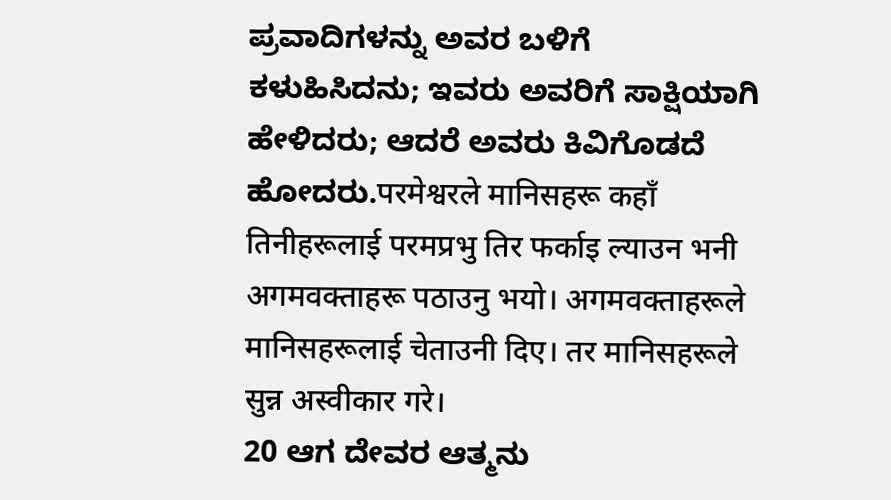ಪ್ರವಾದಿಗಳನ್ನು ಅವರ ಬಳಿಗೆ ಕಳುಹಿಸಿದನು; ಇವರು ಅವರಿಗೆ ಸಾಕ್ಷಿಯಾಗಿ ಹೇಳಿದರು; ಆದರೆ ಅವರು ಕಿವಿಗೊಡದೆ ಹೋದರು.परमेश्वरले मानिसहरू कहाँ तिनीहरूलाई परमप्रभु तिर फर्काइ ल्याउन भनी अगमवक्ताहरू पठाउनु भयो। अगमवक्ताहरूले मानिसहरूलाई चेताउनी दिए। तर मानिसहरूले सुन्न अस्वीकार गरे।
20 ಆಗ ದೇವರ ಆತ್ಮನು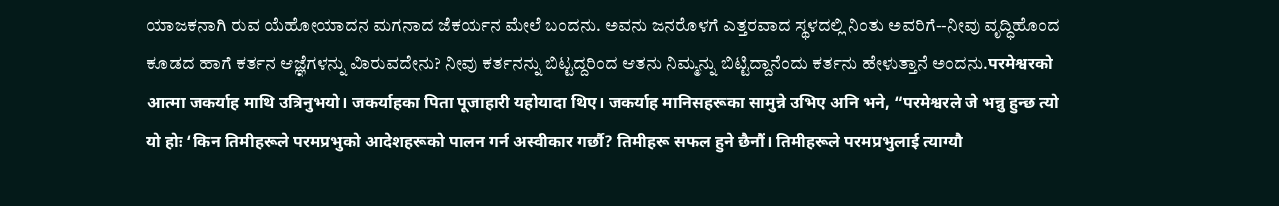ಯಾಜಕನಾಗಿ ರುವ ಯೆಹೋಯಾದನ ಮಗನಾದ ಜೆಕರ್ಯನ ಮೇಲೆ ಬಂದನು. ಅವನು ಜನರೊಳಗೆ ಎತ್ತರವಾದ ಸ್ಥಳದಲ್ಲಿ ನಿಂತು ಅವರಿಗೆ--ನೀವು ವೃದ್ಧಿಹೊಂದ ಕೂಡದ ಹಾಗೆ ಕರ್ತನ ಆಜ್ಞೆಗಳನ್ನು ವಿಾರುವದೇನು? ನೀವು ಕರ್ತನನ್ನು ಬಿಟ್ಟದ್ದರಿಂದ ಆತನು ನಿಮ್ಮನ್ನು ಬಿಟ್ಟಿದ್ದಾನೆಂದು ಕರ್ತನು ಹೇಳುತ್ತಾನೆ ಅಂದನು.परमेश्वरको आत्मा जकर्याह माथि उत्रिनुभयो। जकर्याहका पिता पूजाहारी यहोयादा थिए। जकर्याह मानिसहरूका सामुन्ने उभिए अनि भने, “परमेश्वरले जे भन्नु हुन्छ त्यो यो होः ‘किन तिमीहरूले परमप्रभुको आदेशहरूको पालन गर्न अस्वीकार गर्छौ? तिमीहरू सफल हुने छैनौं। तिमीहरूले परमप्रभुलाई त्याग्यौ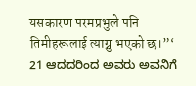यसकारण परमप्रभुले पनि तिमीहरूलाई त्याग्नु भएको छ।”‘
21 ಆದದರಿಂದ ಅವರು ಅವನಿಗೆ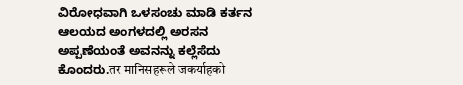ವಿರೋಧವಾಗಿ ಒಳಸಂಚು ಮಾಡಿ ಕರ್ತನ ಆಲಯದ ಅಂಗಳದಲ್ಲಿ ಅರಸನ ಅಪ್ಪಣೆಯಂತೆ ಅವನನ್ನು ಕಲ್ಲೆಸೆದು ಕೊಂದರು.तर मानिसहरूले जकर्याहको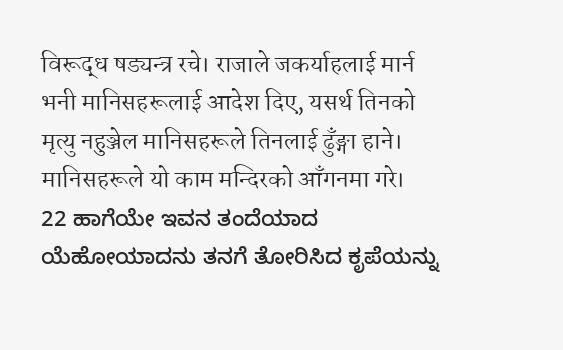विरूद्ध षड्यन्त्र रचे। राजाले जकर्याहलाई मार्न भनी मानिसहरूलाई आदेश दिए, यसर्थ तिनको मृत्यु नहुञ्जेल मानिसहरूले तिनलाई ढुँङ्गा हाने। मानिसहरूले यो काम मन्दिरको आँगनमा गरे।
22 ಹಾಗೆಯೇ ಇವನ ತಂದೆಯಾದ ಯೆಹೋಯಾದನು ತನಗೆ ತೋರಿಸಿದ ಕೃಪೆಯನ್ನು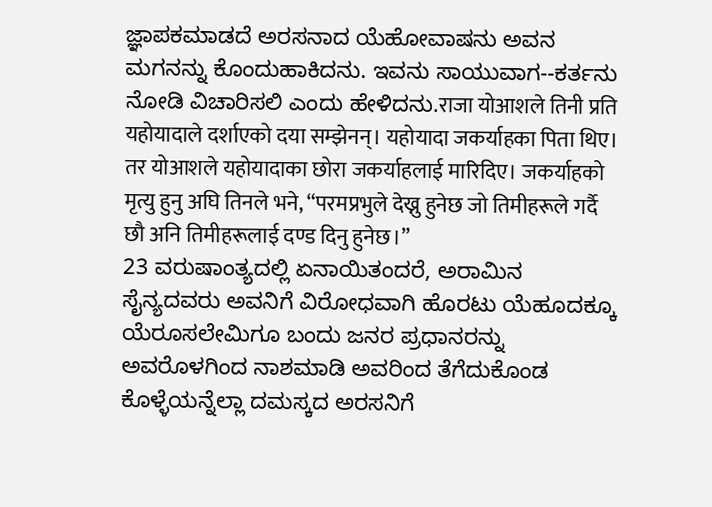ಜ್ಞಾಪಕಮಾಡದೆ ಅರಸನಾದ ಯೆಹೋವಾಷನು ಅವನ ಮಗನನ್ನು ಕೊಂದುಹಾಕಿದನು. ಇವನು ಸಾಯುವಾಗ--ಕರ್ತನು ನೋಡಿ ವಿಚಾರಿಸಲಿ ಎಂದು ಹೇಳಿದನು.राजा योआशले तिनी प्रति यहोयादाले दर्शाएको दया सम्झेनन्। यहोयादा जकर्याहका पिता थिए। तर योआशले यहोयादाका छोरा जकर्याहलाई मारिदिए। जकर्याहको मृत्यु हुनु अघि तिनले भने, “परमप्रभुले देख्नु हुनेछ जो तिमीहरूले गर्दै छौ अनि तिमीहरूलाई दण्ड दिनु हुनेछ।”
23 ವರುಷಾಂತ್ಯದಲ್ಲಿ ಏನಾಯಿತಂದರೆ, ಅರಾಮಿನ ಸೈನ್ಯದವರು ಅವನಿಗೆ ವಿರೋಧವಾಗಿ ಹೊರಟು ಯೆಹೂದಕ್ಕೂ ಯೆರೂಸಲೇಮಿಗೂ ಬಂದು ಜನರ ಪ್ರಧಾನರನ್ನು ಅವರೊಳಗಿಂದ ನಾಶಮಾಡಿ ಅವರಿಂದ ತೆಗೆದುಕೊಂಡ ಕೊಳ್ಳೆಯನ್ನೆಲ್ಲಾ ದಮಸ್ಕದ ಅರಸನಿಗೆ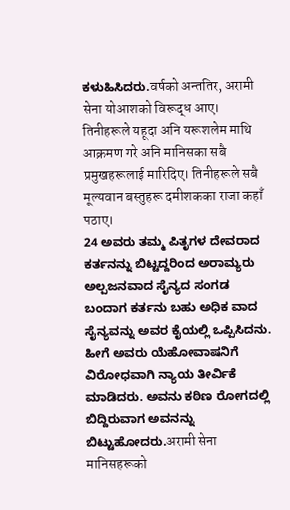ಕಳುಹಿಸಿದರು.वर्षको अन्ततिर, अरामी सेना योआशको विरूद्ध आए। तिनीहरूले यहूदा अनि यरूशलेम माथि आक्रमण गरे अनि मानिसका सबै प्रमुखहरूलाई मारिदिए। तिनीहरूले सबै मूल्यवान बस्तुहरू दमीशकका राजा कहाँ पठाए।
24 ಅವರು ತಮ್ಮ ಪಿತೃಗಳ ದೇವರಾದ ಕರ್ತನನ್ನು ಬಿಟ್ಟದ್ದರಿಂದ ಅರಾಮ್ಯರು ಅಲ್ಪಜನವಾದ ಸೈನ್ಯದ ಸಂಗಡ ಬಂದಾಗ ಕರ್ತನು ಬಹು ಅಧಿಕ ವಾದ ಸೈನ್ಯವನ್ನು ಅವರ ಕೈಯಲ್ಲಿ ಒಪ್ಪಿಸಿದನು. ಹೀಗೆ ಅವರು ಯೆಹೋವಾಷನಿಗೆ ವಿರೋಧವಾಗಿ ನ್ಯಾಯ ತೀರ್ವಿಕೆ ಮಾಡಿದರು. ಅವನು ಕಠಿಣ ರೋಗದಲ್ಲಿ ಬಿದ್ದಿರುವಾಗ ಅವನನ್ನು ಬಿಟ್ಟುಹೋದರು.अरामी सेना मानिसहरूको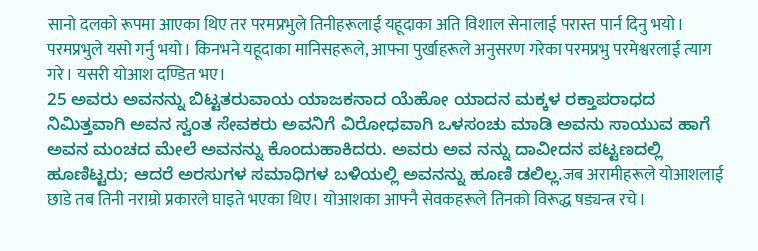सानो दलको रूपमा आएका थिए तर परमप्रभुले तिनीहरूलाई यहूदाका अति विशाल सेनालाई परास्त पार्न दिनु भयो। परमप्रभुले यसो गर्नु भयो। किनभने यहूदाका मानिसहरूले, आफ्ना पुर्खाहरूले अनुसरण गरेका परमप्रभु परमेश्वरलाई त्याग गरे। यसरी योआश दण्डित भए।
25 ಅವರು ಅವನನ್ನು ಬಿಟ್ಟತರುವಾಯ ಯಾಜಕನಾದ ಯೆಹೋ ಯಾದನ ಮಕ್ಕಳ ರಕ್ತಾಪರಾಧದ ನಿಮಿತ್ತವಾಗಿ ಅವನ ಸ್ವಂತ ಸೇವಕರು ಅವನಿಗೆ ವಿರೋಧವಾಗಿ ಒಳಸಂಚು ಮಾಡಿ ಅವನು ಸಾಯುವ ಹಾಗೆ ಅವನ ಮಂಚದ ಮೇಲೆ ಅವನನ್ನು ಕೊಂದುಹಾಕಿದರು. ಅವರು ಅವ ನನ್ನು ದಾವೀದನ ಪಟ್ಟಣದಲ್ಲಿ ಹೂಣಿಟ್ಟರು; ಆದರೆ ಅರಸುಗಳ ಸಮಾಧಿಗಳ ಬಳಿಯಲ್ಲಿ ಅವನನ್ನು ಹೂಣಿ ಡಲಿಲ್ಲ.जब अरामीहरूले योआशलाई छाडे तब तिनी नराम्रो प्रकारले घाइते भएका थिए। योआशका आफ्नै सेवकहरूले तिनको विरूद्ध षड्यन्त्र रचे।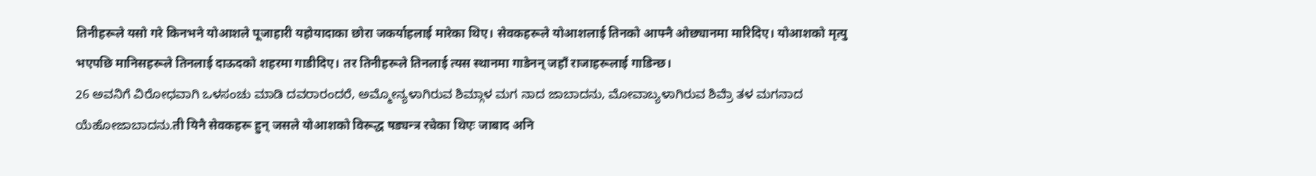तिनीहरूले यसो गरे किनभने योआशले पूजाहारी यहोयादाका छोरा जकर्याहलाई मारेका थिए। सेवकहरूले योआशलाई तिनको आफ्नै ओछ्यानमा मारिदिए। योआशको मृत्यु भएपछि मानिसहरूले तिनलाई दाऊदको शहरमा गाडीदिए। तर तिनीहरूले तिनलाई त्यस स्थानमा गाडेनन् जहाँ राजाहरूलाई गाडिन्छ।
26 ಅವನಿಗೆ ವಿರೋಧವಾಗಿ ಒಳಸಂಚು ಮಾಡಿ ದವರಾರಂದರೆ, ಅಮ್ಮೋನ್ಯಳಾಗಿರುವ ಶಿಮ್ಗಾಳ ಮಗ ನಾದ ಜಾಬಾದನು, ಮೋವಾಬ್ಯಳಾಗಿರುವ ಶಿವ್ರೆಾ ತಳ ಮಗನಾದ ಯೆಹೋಜಾಬಾದನು.ती यिनै सेवकहरू हुन् जसले योआशको विरूद्ध षड्यन्त्र रचेका थिएः जाबाद अनि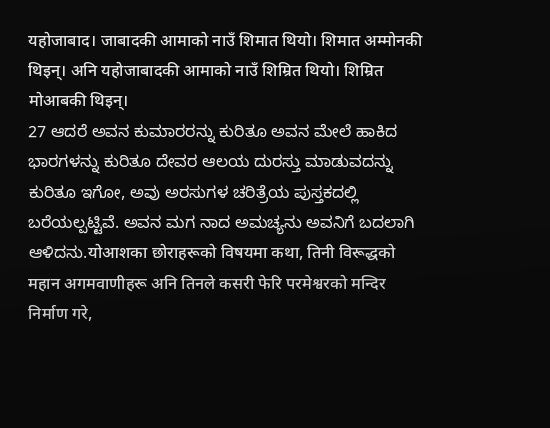यहोजाबाद। जाबादकी आमाको नाउँ शिमात थियो। शिमात अम्मोनकी थिइन्। अनि यहोजाबादकी आमाको नाउँ शिम्रित थियो। शिम्रित मोआबकी थिइन्।
27 ಆದರೆ ಅವನ ಕುಮಾರರನ್ನು ಕುರಿತೂ ಅವನ ಮೇಲೆ ಹಾಕಿದ ಭಾರಗಳನ್ನು ಕುರಿತೂ ದೇವರ ಆಲಯ ದುರಸ್ತು ಮಾಡುವದನ್ನು ಕುರಿತೂ ಇಗೋ, ಅವು ಅರಸುಗಳ ಚರಿತ್ರೆಯ ಪುಸ್ತಕದಲ್ಲಿ ಬರೆಯಲ್ಪಟ್ಟಿವೆ. ಅವನ ಮಗ ನಾದ ಅಮಚ್ಯನು ಅವನಿಗೆ ಬದಲಾಗಿ ಆಳಿದನು.योआशका छोराहरूको विषयमा कथा, तिनी विरूद्धको महान अगमवाणीहरू अनि तिनले कसरी फेरि परमेश्वरको मन्दिर निर्माण गरे,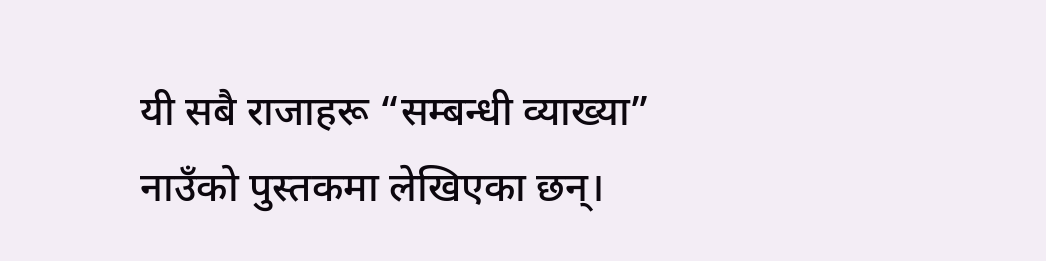यी सबै राजाहरू “सम्बन्धी व्याख्या” नाउँको पुस्तकमा लेखिएका छन्।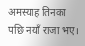अमस्याह तिनका पछि नयाँ राजा भए।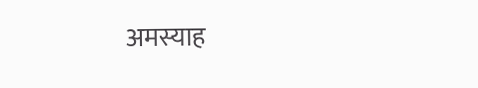अमस्याह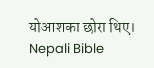योआशका छोरा थिए।
Nepali Bible